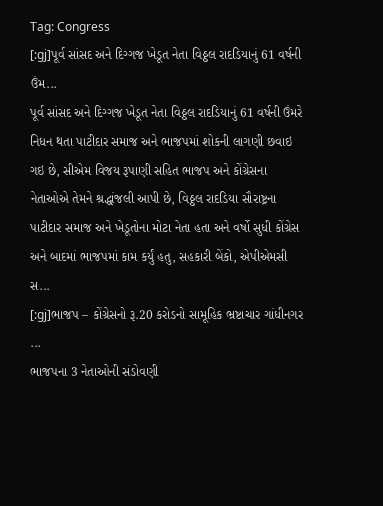Tag: Congress
[:gj]પૂર્વ સાંસદ અને દિગ્ગજ ખેડૂત નેતા વિઠ્ઠલ રાદડિયાનું 61 વર્ષની ઉંમ...
પૂર્વ સાંસદ અને દિગ્ગજ ખેડૂત નેતા વિઠ્ઠલ રાદડિયાનું 61 વર્ષની ઉંમરે નિધન થતા પાટીદાર સમાજ અને ભાજપમાં શોકની લાગણી છવાઇ ગઇ છે, સીએમ વિજય રૂપાણી સહિત ભાજપ અને કોંગ્રેસના નેતાઓએ તેમને શ્રદ્ધાંજલી આપી છે, વિઠ્ઠલ રાદડિયા સૌરાષ્ટ્રના પાટીદાર સમાજ અને ખેડૂતોના મોટા નેતા હતા અને વર્ષો સુધી કોંગ્રેસ અને બાદમાં ભાજપમાં કામ કર્યું હતુ, સહકારી બેંકો, એપીએમસી સ...
[:gj]ભાજપ – કોંગ્રેસનો રૂ.20 કરોડનો સામૂહિક ભ્રષ્ટાચાર ગાંધીનગર ...
ભાજપના 3 નેતાઓની સંડોવણી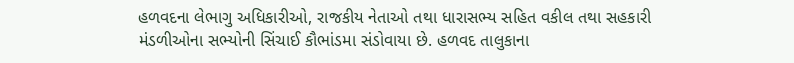હળવદના લેભાગુ અધિકારીઓ, રાજકીય નેતાઓ તથા ધારાસભ્ય સહિત વકીલ તથા સહકારી મંડળીઓના સભ્યોની સિંચાઈ કૌભાંડમા સંડોવાયા છે. હળવદ તાલુકાના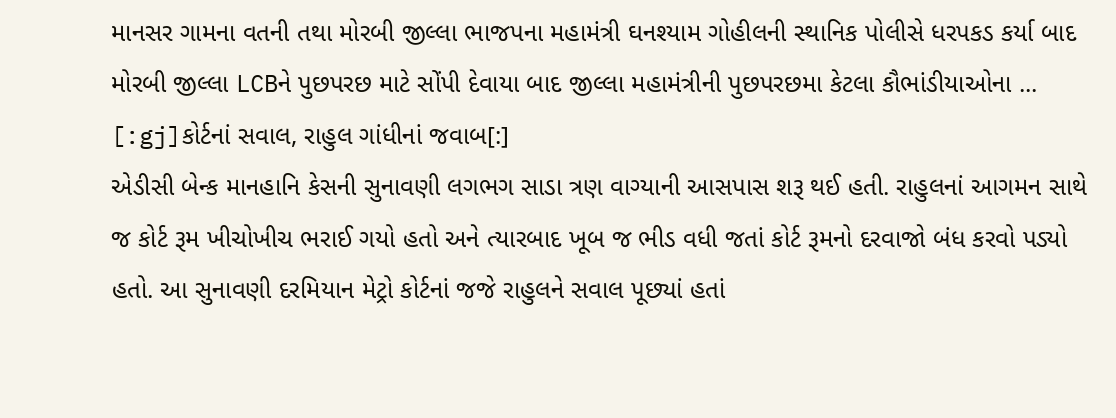માનસર ગામના વતની તથા મોરબી જીલ્લા ભાજપના મહામંત્રી ઘનશ્યામ ગોહીલની સ્થાનિક પોલીસે ધરપકડ કર્યા બાદ મોરબી જીલ્લા LCBને પુછપરછ માટે સોંપી દેવાયા બાદ જીલ્લા મહામંત્રીની પુછપરછમા કેટલા કૌભાંડીયાઓના ...
[:gj]કોર્ટનાં સવાલ, રાહુલ ગાંધીનાં જવાબ[:]
એડીસી બેન્ક માનહાનિ કેસની સુનાવણી લગભગ સાડા ત્રણ વાગ્યાની આસપાસ શરૂ થઈ હતી. રાહુલનાં આગમન સાથે જ કોર્ટ રૂમ ખીચોખીચ ભરાઈ ગયો હતો અને ત્યારબાદ ખૂબ જ ભીડ વધી જતાં કોર્ટ રૂમનો દરવાજો બંધ કરવો પડ્યો હતો. આ સુનાવણી દરમિયાન મેટ્રો કોર્ટનાં જજે રાહુલને સવાલ પૂછ્યાં હતાં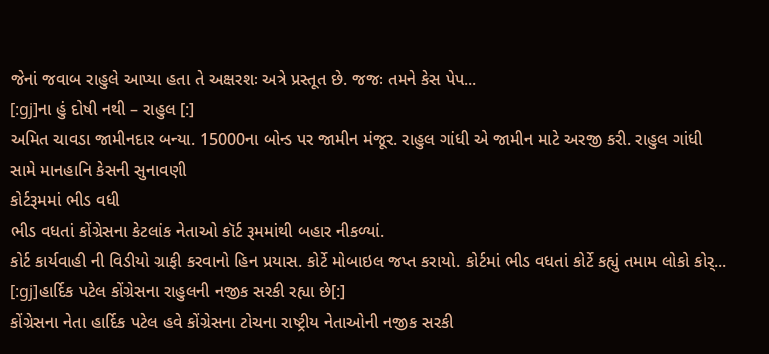જેનાં જવાબ રાહુલે આપ્યા હતા તે અક્ષરશઃ અત્રે પ્રસ્તૂત છે. જજઃ તમને કેસ પેપ...
[:gj]ના હું દોષી નથી – રાહુલ [:]
અમિત ચાવડા જામીનદાર બન્યા. 15000ના બોન્ડ પર જામીન મંજૂર. રાહુલ ગાંધી એ જામીન માટે અરજી કરી. રાહુલ ગાંધી સામે માનહાનિ કેસની સુનાવણી
કોર્ટરૂમમાં ભીડ વધી
ભીડ વધતાં કોંગ્રેસના કેટલાંક નેતાઓ કૉર્ટ રૂમમાંથી બહાર નીકળ્યાં.
કોર્ટ કાર્યવાહી ની વિડીયો ગ્રાફી કરવાનો હિન પ્રયાસ. કોર્ટે મોબાઇલ જપ્ત કરાયો. કોર્ટમાં ભીડ વધતાં કોર્ટે કહ્યું તમામ લોકો કોર્...
[:gj]હાર્દિક પટેલ કોંગ્રેસના રાહુલની નજીક સરકી રહ્યા છે[:]
કોંગ્રેસના નેતા હાર્દિક પટેલ હવે કોંગ્રેસના ટોચના રાષ્ટ્રીય નેતાઓની નજીક સરકી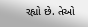રહ્યો છે. તેઓ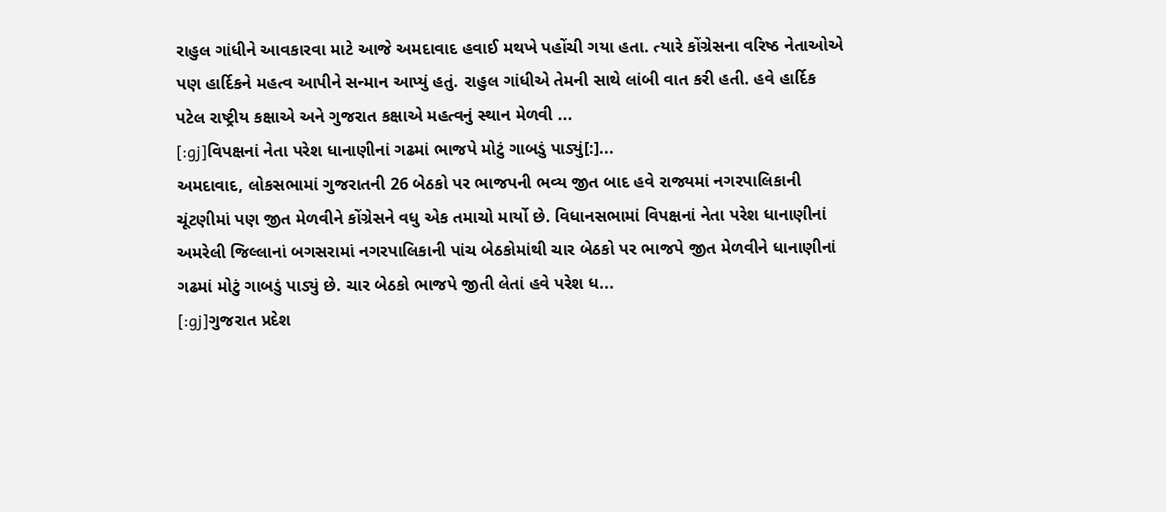રાહુલ ગાંધીને આવકારવા માટે આજે અમદાવાદ હવાઈ મથખે પહોંચી ગયા હતા. ત્યારે કોંગ્રેસના વરિષ્ઠ નેતાઓએ પણ હાર્દિકને મહત્વ આપીને સન્માન આપ્યું હતું. રાહુલ ગાંધીએ તેમની સાથે લાંબી વાત કરી હતી. હવે હાર્દિક પટેલ રાષ્ટ્રીય કક્ષાએ અને ગુજરાત કક્ષાએ મહત્વનું સ્થાન મેળવી ...
[:gj]વિપક્ષનાં નેતા પરેશ ધાનાણીનાં ગઢમાં ભાજપે મોટું ગાબડું પાડ્યું[:]...
અમદાવાદ, લોકસભામાં ગુજરાતની 26 બેઠકો પર ભાજપની ભવ્ય જીત બાદ હવે રાજ્યમાં નગરપાલિકાની ચૂંટણીમાં પણ જીત મેળવીને કોંગ્રેસને વધુ એક તમાચો માર્યો છે. વિધાનસભામાં વિપક્ષનાં નેતા પરેશ ધાનાણીનાં અમરેલી જિલ્લાનાં બગસરામાં નગરપાલિકાની પાંચ બેઠકોમાંથી ચાર બેઠકો પર ભાજપે જીત મેળવીને ધાનાણીનાં ગઢમાં મોટું ગાબડું પાડ્યું છે. ચાર બેઠકો ભાજપે જીતી લેતાં હવે પરેશ ધ...
[:gj]ગુજરાત પ્રદેશ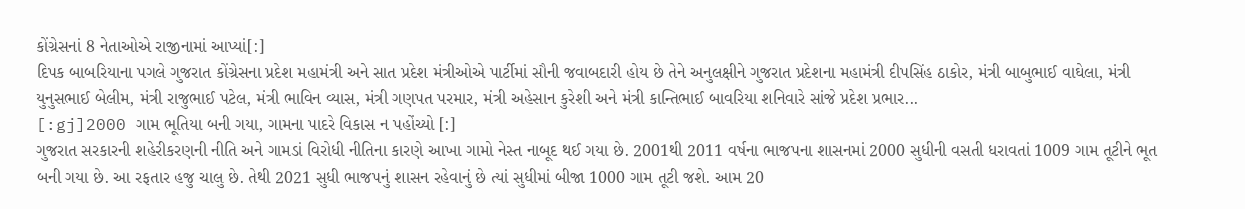કોંગ્રેસનાં 8 નેતાઓએ રાજીનામાં આપ્યાં[:]
દિપક બાબરિયાના પગલે ગુજરાત કોંગ્રેસના પ્રદેશ મહામંત્રી અને સાત પ્રદેશ મંત્રીઓએ પાર્ટીમાં સૌની જવાબદારી હોય છે તેને અનુલક્ષીને ગુજરાત પ્રદેશના મહામંત્રી દીપસિંહ ઠાકોર, મંત્રી બાબુભાઈ વાઘેલા, મંત્રી યુનુસભાઈ બેલીમ, મંત્રી રાજુભાઈ પટેલ, મંત્રી ભાવિન વ્યાસ, મંત્રી ગણપત પરમાર, મંત્રી અહેસાન કુરેશી અને મંત્રી કાન્તિભાઈ બાવરિયા શનિવારે સાંજે પ્રદેશ પ્રભાર...
[:gj]2000 ગામ ભૂતિયા બની ગયા, ગામના પાદરે વિકાસ ન પહોંચ્યો [:]
ગુજરાત સરકારની શહેરીકરણની નીતિ અને ગામડાં વિરોધી નીતિના કારણે આખા ગામો નેસ્ત નાબૂદ થઈ ગયા છે. 2001થી 2011 વર્ષના ભાજપના શાસનમાં 2000 સુધીની વસતી ધરાવતાં 1009 ગામ તૂટીને ભૂત બની ગયા છે. આ રફતાર હજુ ચાલુ છે. તેથી 2021 સુધી ભાજપનું શાસન રહેવાનું છે ત્યાં સુધીમાં બીજા 1000 ગામ તૂટી જશે. આમ 20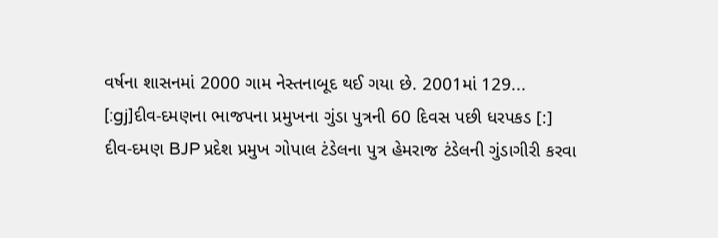વર્ષના શાસનમાં 2000 ગામ નેસ્તનાબૂદ થઈ ગયા છે. 2001માં 129...
[:gj]દીવ-દમણના ભાજપના પ્રમુખના ગુંડા પુત્રની 60 દિવસ પછી ધરપકડ [:]
દીવ-દમણ BJP પ્રદેશ પ્રમુખ ગોપાલ ટંડેલના પુત્ર હેમરાજ ટંડેલની ગુંડાગીરી કરવા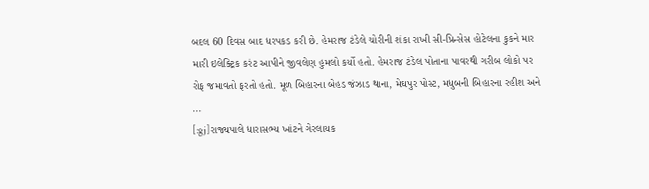બદલ 60 દિવસ બાદ ધરપકડ કરી છે. હેમરાજ ટંડેલે ચોરીની શંકા રાખી સી-પ્રિન્સેસ હોટેલના કુકને માર મારી ઇલેક્ટ્રિક કરંટ આપીને જીવલેણ હુમલો કર્યો હતો. હેમરાજ ટંડેલ પોતાના પાવરથી ગરીબ લોકો પર રોફ જમાવતો ફરતો હતો. મૂળ બિહારના બેહડ જંઝાડ થાના, મેઘપુર પોસ્ટ, મધુબની બિહારના રહીશ અને ...
[:gj]રાજ્યપાલે ધારાસભ્ય ખાંટને ગેરલાયક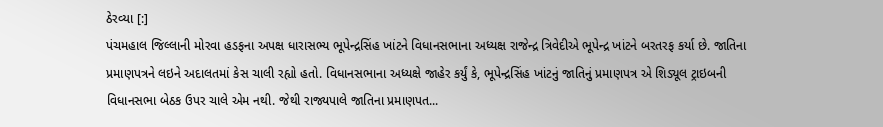ઠેરવ્યા [:]
પંચમહાલ જિલ્લાની મોરવા હડફના અપક્ષ ધારાસભ્ય ભૂપેન્દ્રસિંહ ખાંટને વિધાનસભાના અધ્યક્ષ રાજેન્દ્ર ત્રિવેદીએ ભૂપેન્દ્ર ખાંટને બરતરફ કર્યા છે. જાતિના પ્રમાણપત્રને લઇને અદાલતમાં કેસ ચાલી રહ્યો હતો. વિધાનસભાના અધ્યક્ષે જાહેર કર્યું કે, ભૂપેન્દ્રસિંહ ખાંટનું જાતિનું પ્રમાણપત્ર એ શિડ્યૂલ ટ્રાઇબની વિધાનસભા બેઠક ઉપર ચાલે એમ નથી. જેથી રાજ્યપાલે જાતિના પ્રમાણપત...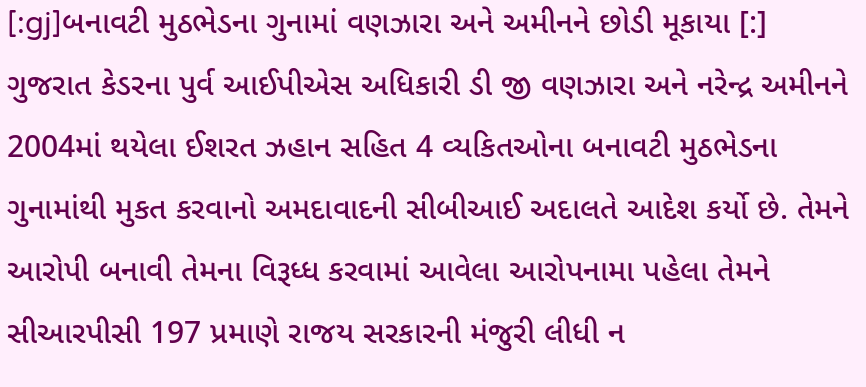[:gj]બનાવટી મુઠભેડના ગુનામાં વણઝારા અને અમીનને છોડી મૂકાયા [:]
ગુજરાત કેડરના પુર્વ આઈપીએસ અધિકારી ડી જી વણઝારા અને નરેન્દ્ર અમીનને 2004માં થયેલા ઈશરત ઝહાન સહિત 4 વ્યકિતઓના બનાવટી મુઠભેડના ગુનામાંથી મુકત કરવાનો અમદાવાદની સીબીઆઈ અદાલતે આદેશ કર્યો છે. તેમને આરોપી બનાવી તેમના વિરૂધ્ધ કરવામાં આવેલા આરોપનામા પહેલા તેમને સીઆરપીસી 197 પ્રમાણે રાજય સરકારની મંજુરી લીધી ન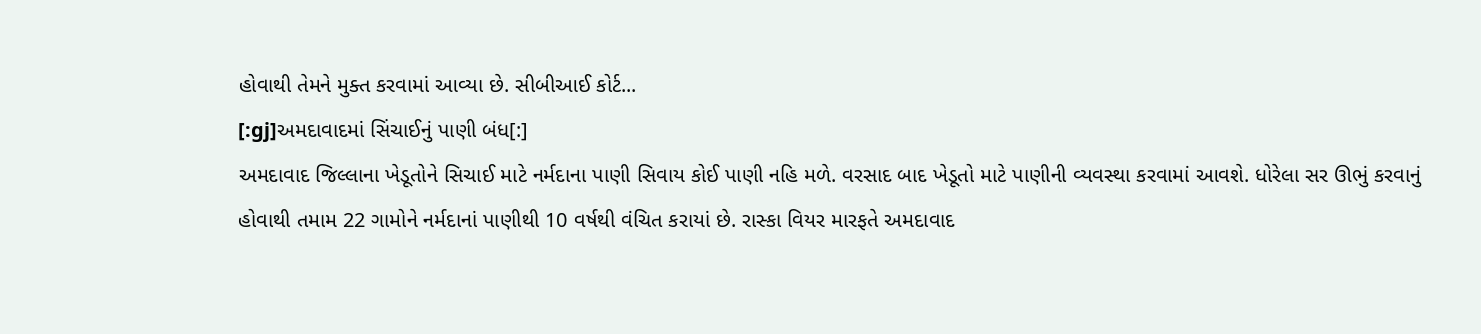હોવાથી તેમને મુક્ત કરવામાં આવ્યા છે. સીબીઆઈ કોર્ટ...
[:gj]અમદાવાદમાં સિંચાઈનું પાણી બંધ[:]
અમદાવાદ જિલ્લાના ખેડૂતોને સિચાઈ માટે નર્મદાના પાણી સિવાય કોઈ પાણી નહિ મળે. વરસાદ બાદ ખેડૂતો માટે પાણીની વ્યવસ્થા કરવામાં આવશે. ધોરેલા સર ઊભું કરવાનું હોવાથી તમામ 22 ગામોને નર્મદાનાં પાણીથી 10 વર્ષથી વંચિત કરાયાં છે. રાસ્કા વિયર મારફતે અમદાવાદ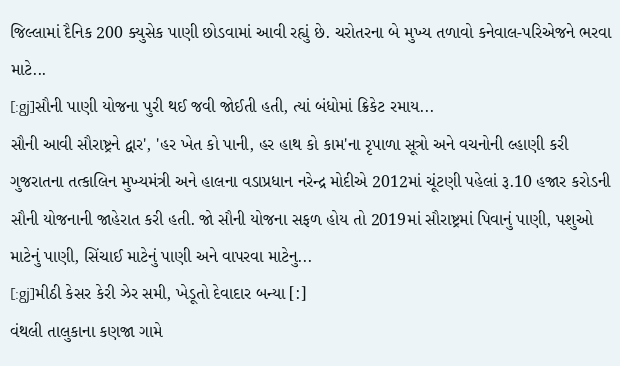જિલ્લામાં દૈનિક 200 ક્યુસેક પાણી છોડવામાં આવી રહ્યું છે. ચરોતરના બે મુખ્ય તળાવો કનેવાલ-પરિએજને ભરવા માટે...
[:gj]સૌની પાણી યોજના પુરી થઈ જવી જોઈતી હતી, ત્યાં બંધોમાં ક્રિકેટ રમાય...
સૌની આવી સૌરાષ્ટ્રને દ્વાર', 'હર ખેત કો પાની, હર હાથ કો કામ'ના રૃપાળા સૂત્રો અને વચનોની લ્હાણી કરી ગુજરાતના તત્કાલિન મુખ્યમંત્રી અને હાલના વડાપ્રધાન નરેન્દ્ર મોદીએ 2012માં ચૂંટણી પહેલાં રૂ.10 હજાર કરોડની સૌની યોજનાની જાહેરાત કરી હતી. જો સૌની યોજના સફળ હોય તો 2019માં સૌરાષ્ટ્રમાં પિવાનું પાણી, પશુઓ માટેનું પાણી, સિંચાઈ માટેનું પાણી અને વાપરવા માટેનુ...
[:gj]મીઠી કેસર કેરી ઝેર સમી, ખેડૂતો દેવાદાર બન્યા [:]
વંથલી તાલુકાના કણજા ગામે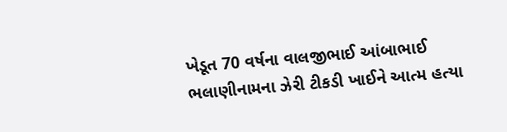ખેડૂત 70 વર્ષના વાલજીભાઈ આંબાભાઈ ભલાણીનામના ઝેરી ટીકડી ખાઈને આત્મ હત્યા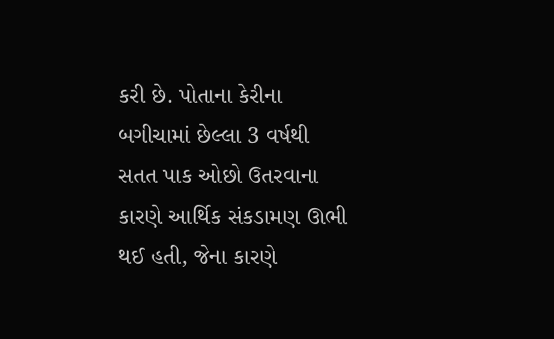કરી છે. પોતાના કેરીના બગીચામાં છેલ્લા 3 વર્ષથી સતત પાક ઓછો ઉતરવાના કારણે આર્થિક સંકડામણ ઊભી થઈ હતી, જેના કારણે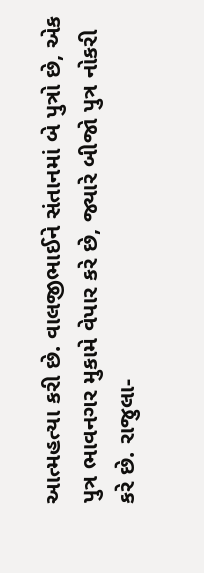આત્મહત્યા કરી છે. વાલજીભાઈને સંતાનમાં બે પુત્રો છે, એક પુત્ર ભાવનગર મુકામે વેપાર કરે છે, જ્યારે બીજો પુત્ર નોકરી કરે છે. રાજુલા-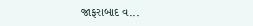જાફરાબાદ વ...